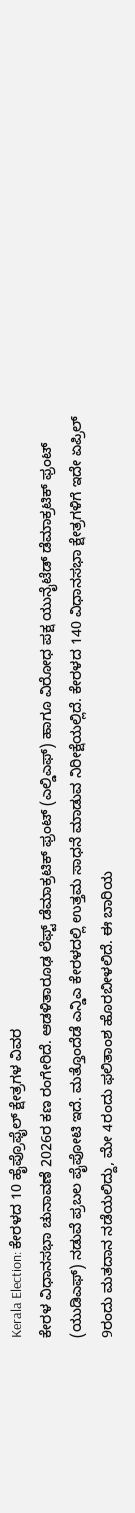Kerala Election: ಕೇರಳದ 10 ಹೈಪ್ರೊಫೈಲ್ ಕ್ಷೇತ್ರಗಳ ವಿವರ
ಕೇರಳ ವಿಧಾನಸಭಾ ಚುನಾವಣೆ 2026ರ ಕಣ ರಂಗೇರಿದೆ. ಆಡಳಿತಾರೂಢ ಲೆಫ್ಟ್ ಡೆಮಾಕ್ರಟಿಕ್ ಫ್ರಂಟ್ (ಎಲ್ಡಿಎಫ್) ಹಾಗೂ ವಿರೋಧ ಪಕ್ಷ ಯುನೈಟೆಡ್ ಡೆಮಾಕ್ರಟಿಕ್ ಫ್ರಂಟ್ (ಯುಡಿಎಫ್) ನಡುವೆ ಪ್ರಬಲ ಪೈಪೋಟಿ ಇದೆ. ಮತ್ತೊಂದೆಡೆ ಎನ್ಡಿಎ ಕೇರಳದಲ್ಲಿ ಉತ್ತಮ ಸಾಧನೆ ಮಾಡುವ ನಿರೀಕ್ಷೆಯಲ್ಲಿದೆ. ಕೇರಳದ 140 ವಿಧಾನಸಭಾ ಕ್ಷೇತ್ರಗಳಿಗೆ ಇದೇ ಏಪ್ರಿಲ್ 9ರಂದು ಮತದಾನ ನಡೆಯಲಿದ್ದು, ಮೇ 4ರಂದು ಫಲಿತಾಂಶ ಹೊರಬೀಳಲಿದೆ. ಈ ಬಾರಿಯ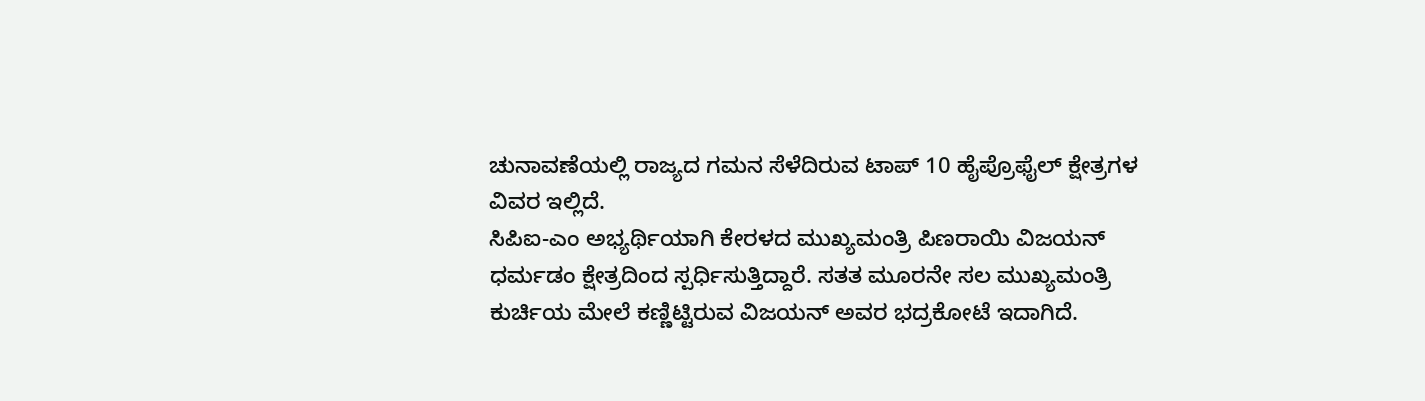ಚುನಾವಣೆಯಲ್ಲಿ ರಾಜ್ಯದ ಗಮನ ಸೆಳೆದಿರುವ ಟಾಪ್ 10 ಹೈಪ್ರೊಫೈಲ್ ಕ್ಷೇತ್ರಗಳ ವಿವರ ಇಲ್ಲಿದೆ.
ಸಿಪಿಐ-ಎಂ ಅಭ್ಯರ್ಥಿಯಾಗಿ ಕೇರಳದ ಮುಖ್ಯಮಂತ್ರಿ ಪಿಣರಾಯಿ ವಿಜಯನ್ ಧರ್ಮಡಂ ಕ್ಷೇತ್ರದಿಂದ ಸ್ಪರ್ಧಿಸುತ್ತಿದ್ದಾರೆ. ಸತತ ಮೂರನೇ ಸಲ ಮುಖ್ಯಮಂತ್ರಿ ಕುರ್ಚಿಯ ಮೇಲೆ ಕಣ್ಣಿಟ್ಟಿರುವ ವಿಜಯನ್ ಅವರ ಭದ್ರಕೋಟೆ ಇದಾಗಿದೆ.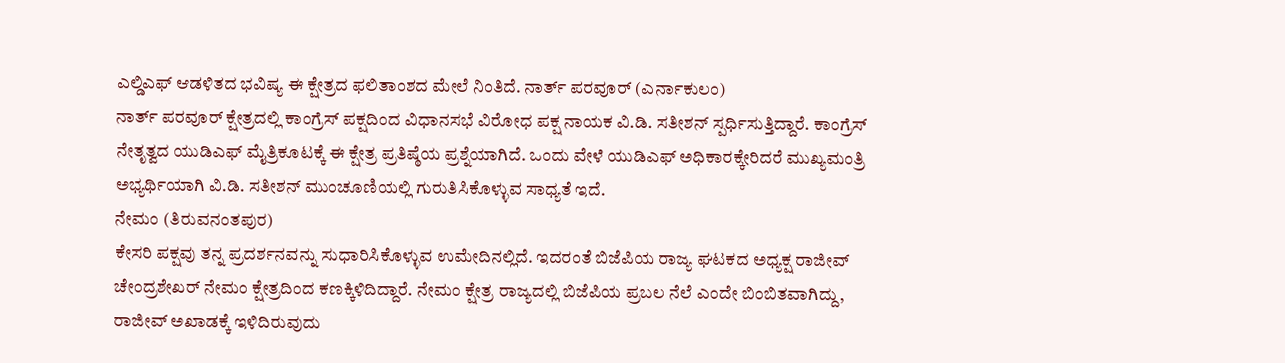ಎಲ್ಡಿಎಫ್ ಆಡಳಿತದ ಭವಿಷ್ಯ ಈ ಕ್ಷೇತ್ರದ ಫಲಿತಾಂಶದ ಮೇಲೆ ನಿಂತಿದೆ. ನಾರ್ತ್ ಪರವೂರ್ (ಎರ್ನಾಕುಲಂ)
ನಾರ್ತ್ ಪರವೂರ್ ಕ್ಷೇತ್ರದಲ್ಲಿ ಕಾಂಗ್ರೆಸ್ ಪಕ್ಷದಿಂದ ವಿಧಾನಸಭೆ ವಿರೋಧ ಪಕ್ಷ ನಾಯಕ ವಿ.ಡಿ. ಸತೀಶನ್ ಸ್ಪರ್ಧಿಸುತ್ತಿದ್ದಾರೆ. ಕಾಂಗ್ರೆಸ್ ನೇತೃತ್ವದ ಯುಡಿಎಫ್ ಮೈತ್ರಿಕೂಟಕ್ಕೆ ಈ ಕ್ಷೇತ್ರ ಪ್ರತಿಷ್ಠೆಯ ಪ್ರಶ್ನೆಯಾಗಿದೆ. ಒಂದು ವೇಳೆ ಯುಡಿಎಫ್ ಅಧಿಕಾರಕ್ಕೇರಿದರೆ ಮುಖ್ಯಮಂತ್ರಿ ಅಭ್ಯರ್ಥಿಯಾಗಿ ವಿ.ಡಿ. ಸತೀಶನ್ ಮುಂಚೂಣಿಯಲ್ಲಿ ಗುರುತಿಸಿಕೊಳ್ಳುವ ಸಾಧ್ಯತೆ ಇದೆ.
ನೇಮಂ (ತಿರುವನಂತಪುರ)
ಕೇಸರಿ ಪಕ್ಷವು ತನ್ನ ಪ್ರದರ್ಶನವನ್ನು ಸುಧಾರಿಸಿಕೊಳ್ಳುವ ಉಮೇದಿನಲ್ಲಿದೆ. ಇದರಂತೆ ಬಿಜೆಪಿಯ ರಾಜ್ಯ ಘಟಕದ ಅಧ್ಯಕ್ಷ ರಾಜೀವ್ ಚೇಂದ್ರಶೇಖರ್ ನೇಮಂ ಕ್ಷೇತ್ರದಿಂದ ಕಣಕ್ಕಿಳಿದಿದ್ದಾರೆ. ನೇಮಂ ಕ್ಷೇತ್ರ ರಾಜ್ಯದಲ್ಲಿ ಬಿಜೆಪಿಯ ಪ್ರಬಲ ನೆಲೆ ಎಂದೇ ಬಿಂಬಿತವಾಗಿದ್ದು, ರಾಜೀವ್ ಅಖಾಡಕ್ಕೆ ಇಳಿದಿರುವುದು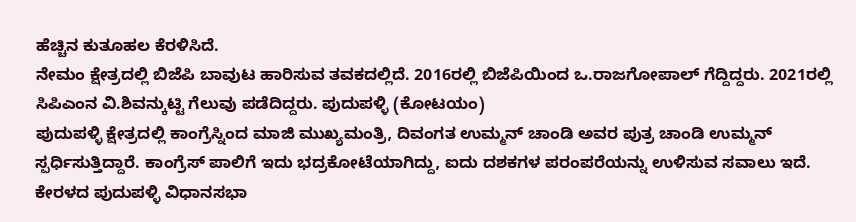ಹೆಚ್ಚಿನ ಕುತೂಹಲ ಕೆರಳಿಸಿದೆ.
ನೇಮಂ ಕ್ಷೇತ್ರದಲ್ಲಿ ಬಿಜೆಪಿ ಬಾವುಟ ಹಾರಿಸುವ ತವಕದಲ್ಲಿದೆ. 2016ರಲ್ಲಿ ಬಿಜೆಪಿಯಿಂದ ಒ.ರಾಜಗೋಪಾಲ್ ಗೆದ್ದಿದ್ದರು. 2021ರಲ್ಲಿ ಸಿಪಿಎಂನ ವಿ.ಶಿವನ್ಕುಟ್ಟಿ ಗೆಲುವು ಪಡೆದಿದ್ದರು. ಪುದುಪಳ್ಳಿ (ಕೋಟಯಂ)
ಪುದುಪಳ್ಳಿ ಕ್ಷೇತ್ರದಲ್ಲಿ ಕಾಂಗ್ರೆಸ್ನಿಂದ ಮಾಜಿ ಮುಖ್ಯಮಂತ್ರಿ, ದಿವಂಗತ ಉಮ್ಮನ್ ಚಾಂಡಿ ಅವರ ಪುತ್ರ ಚಾಂಡಿ ಉಮ್ಮನ್ ಸ್ಪರ್ಧಿಸುತ್ತಿದ್ದಾರೆ. ಕಾಂಗ್ರೆಸ್ ಪಾಲಿಗೆ ಇದು ಭದ್ರಕೋಟೆಯಾಗಿದ್ದು, ಐದು ದಶಕಗಳ ಪರಂಪರೆಯನ್ನು ಉಳಿಸುವ ಸವಾಲು ಇದೆ. ಕೇರಳದ ಪುದುಪಳ್ಳಿ ವಿಧಾನಸಭಾ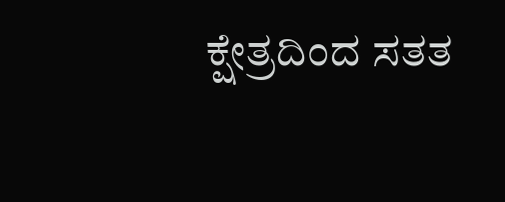ಕ್ಷೇತ್ರದಿಂದ ಸತತ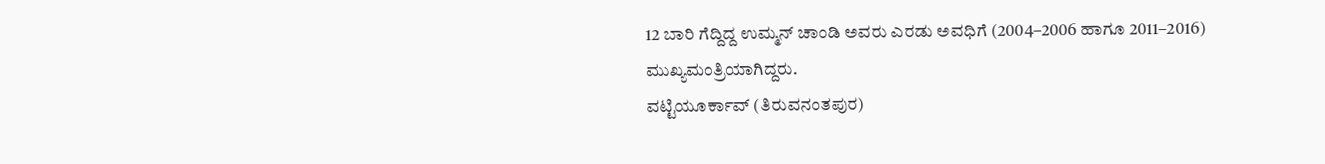12 ಬಾರಿ ಗೆದ್ದಿದ್ದ ಉಮ್ಮನ್ ಚಾಂಡಿ ಅವರು ಎರಡು ಅವಧಿಗೆ (2004–2006 ಹಾಗೂ 2011–2016) ಮುಖ್ಯಮಂತ್ರಿಯಾಗಿದ್ದರು.
ವಟ್ಟಿಯೂರ್ಕಾವ್ (ತಿರುವನಂತಪುರ)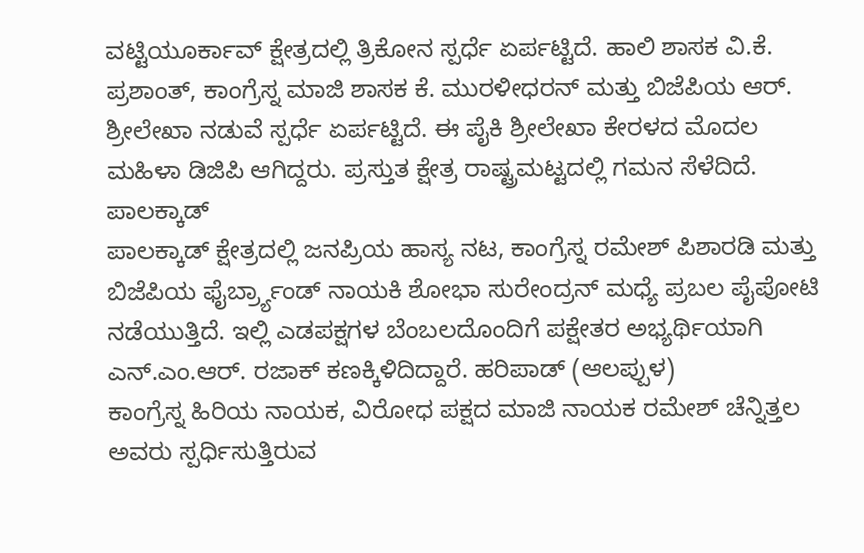ವಟ್ಟಿಯೂರ್ಕಾವ್ ಕ್ಷೇತ್ರದಲ್ಲಿ ತ್ರಿಕೋನ ಸ್ಪರ್ಧೆ ಏರ್ಪಟ್ಟಿದೆ. ಹಾಲಿ ಶಾಸಕ ವಿ.ಕೆ. ಪ್ರಶಾಂತ್, ಕಾಂಗ್ರೆಸ್ನ ಮಾಜಿ ಶಾಸಕ ಕೆ. ಮುರಳೀಧರನ್ ಮತ್ತು ಬಿಜೆಪಿಯ ಆರ್. ಶ್ರೀಲೇಖಾ ನಡುವೆ ಸ್ಪರ್ಧೆ ಏರ್ಪಟ್ಟಿದೆ. ಈ ಪೈಕಿ ಶ್ರೀಲೇಖಾ ಕೇರಳದ ಮೊದಲ ಮಹಿಳಾ ಡಿಜಿಪಿ ಆಗಿದ್ದರು. ಪ್ರಸ್ತುತ ಕ್ಷೇತ್ರ ರಾಷ್ಟ್ರಮಟ್ಟದಲ್ಲಿ ಗಮನ ಸೆಳೆದಿದೆ. ಪಾಲಕ್ಕಾಡ್
ಪಾಲಕ್ಕಾಡ್ ಕ್ಷೇತ್ರದಲ್ಲಿ ಜನಪ್ರಿಯ ಹಾಸ್ಯ ನಟ, ಕಾಂಗ್ರೆಸ್ನ ರಮೇಶ್ ಪಿಶಾರಡಿ ಮತ್ತು ಬಿಜೆಪಿಯ ಫೈರ್ಬ್ರ್ಯಾಂಡ್ ನಾಯಕಿ ಶೋಭಾ ಸುರೇಂದ್ರನ್ ಮಧ್ಯೆ ಪ್ರಬಲ ಪೈಪೋಟಿ ನಡೆಯುತ್ತಿದೆ. ಇಲ್ಲಿ ಎಡಪಕ್ಷಗಳ ಬೆಂಬಲದೊಂದಿಗೆ ಪಕ್ಷೇತರ ಅಭ್ಯರ್ಥಿಯಾಗಿ ಎನ್.ಎಂ.ಆರ್. ರಜಾಕ್ ಕಣಕ್ಕಿಳಿದಿದ್ದಾರೆ. ಹರಿಪಾಡ್ (ಆಲಪ್ಪುಳ)
ಕಾಂಗ್ರೆಸ್ನ ಹಿರಿಯ ನಾಯಕ, ವಿರೋಧ ಪಕ್ಷದ ಮಾಜಿ ನಾಯಕ ರಮೇಶ್ ಚೆನ್ನಿತ್ತಲ ಅವರು ಸ್ಪರ್ಧಿಸುತ್ತಿರುವ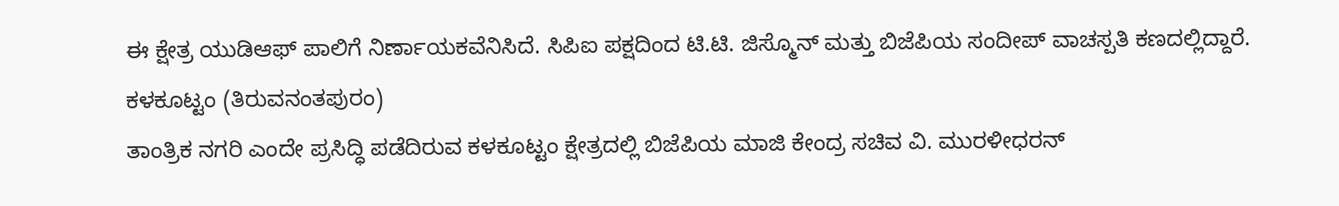ಈ ಕ್ಷೇತ್ರ ಯುಡಿಆಫ್ ಪಾಲಿಗೆ ನಿರ್ಣಾಯಕವೆನಿಸಿದೆ. ಸಿಪಿಐ ಪಕ್ಷದಿಂದ ಟಿ.ಟಿ. ಜಿಸ್ಮೊನ್ ಮತ್ತು ಬಿಜೆಪಿಯ ಸಂದೀಪ್ ವಾಚಸ್ಪತಿ ಕಣದಲ್ಲಿದ್ದಾರೆ.
ಕಳಕೂಟ್ಟಂ (ತಿರುವನಂತಪುರಂ)
ತಾಂತ್ರಿಕ ನಗರಿ ಎಂದೇ ಪ್ರಸಿದ್ಧಿ ಪಡೆದಿರುವ ಕಳಕೂಟ್ಟಂ ಕ್ಷೇತ್ರದಲ್ಲಿ ಬಿಜೆಪಿಯ ಮಾಜಿ ಕೇಂದ್ರ ಸಚಿವ ವಿ. ಮುರಳೀಧರನ್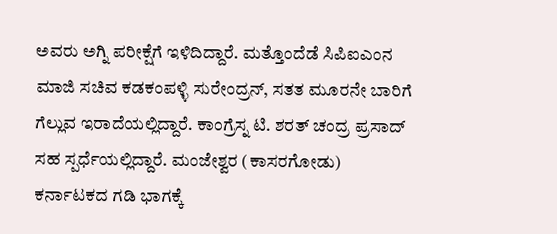ಅವರು ಅಗ್ನಿ ಪರೀಕ್ಷೆಗೆ ಇಳಿದಿದ್ದಾರೆ. ಮತ್ತೊಂದೆಡೆ ಸಿಪಿಐಎಂನ ಮಾಜಿ ಸಚಿವ ಕಡಕಂಪಳ್ಳಿ ಸುರೇಂದ್ರನ್, ಸತತ ಮೂರನೇ ಬಾರಿಗೆ ಗೆಲ್ಲುವ ಇರಾದೆಯಲ್ಲಿದ್ದಾರೆ. ಕಾಂಗ್ರೆಸ್ನ ಟಿ. ಶರತ್ ಚಂದ್ರ ಪ್ರಸಾದ್ ಸಹ ಸ್ಪರ್ಧೆಯಲ್ಲಿದ್ದಾರೆ. ಮಂಜೇಶ್ವರ (ಕಾಸರಗೋಡು)
ಕರ್ನಾಟಕದ ಗಡಿ ಭಾಗಕ್ಕೆ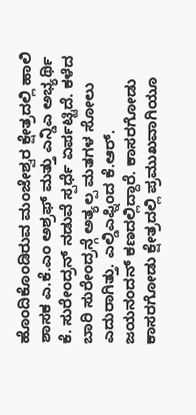ಹೊಂದಿಕೊಂಡಿರುವ ಮಂಜೇಶ್ವರ ಕ್ಷೇತ್ರದಲ್ಲಿ ಹಾಲಿ ಶಾಸಕ ಎ.ಕೆ.ಎಂ ಅಶ್ರಫ್ ಮತ್ತು ಎನ್ಡಿಎ ಅಭ್ಯರ್ಥಿ ಕೆ. ಸುರೇಂದ್ರನ್ ನಡುವೆ ಸ್ಪರ್ಧೆ ಏರ್ಪಟ್ಟಿದೆ. ಕಳೆದ ಬಾರಿ ಸುರೇಂದ್ರನ್ಗೆ ಅತ್ಯಲ್ಪ ಮತಗಳ ಸೋಲು ಎದುರಾಗಿತ್ತು. ಎಲ್ಡಿಎಫ್ನಿಂದ ಕೆ.ಆರ್. ಜಯನಂದನ್ ಕಣದಲ್ಲಿದ್ದಾರೆ. ಕಾಸರಗೋಡು
ಕಾಸರಗೋಡು ಕ್ಷೇತ್ರದಲ್ಲಿ ಪ್ರಮುಖವಾಗಿಯೂ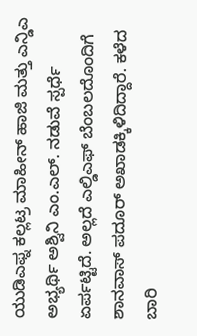ಯುಡಿಎಫ್ನ ಕಲ್ಲಟ್ರ ಮಾಹೀನ್ ಹಾಜಿ ಮತ್ತು ಎನ್ಡಿಎ ಅಭ್ಯರ್ಥಿ ಅಶ್ವಿನಿ ಎಂ.ಎಲ್. ನಡುವೆ ಸ್ಪರ್ಧೆ ಏರ್ಪಟ್ಟಿದೆ. ಅಲ್ಲದೆ ಎಲ್ಡಿಎಫ್ ಬೆಂಬಲದೊಂದಿಗೆ ಶಾನವಾಸ್ ಪದೂರ್ ಅಖಾಡಕ್ಕಿಳಿದಿದ್ದಾರೆ. ಕಳೆದ ಬಾರಿ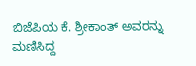ಬಿಜೆಪಿಯ ಕೆ. ಶ್ರೀಕಾಂತ್ ಅವರನ್ನು ಮಣಿಸಿದ್ದ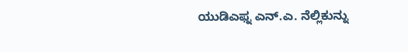ಯುಡಿಎಫ್ನ ಎನ್.ಎ. ನೆಲ್ಲಿಕುನ್ನು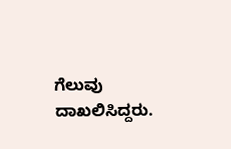ಗೆಲುವು ದಾಖಲಿಸಿದ್ದರು.